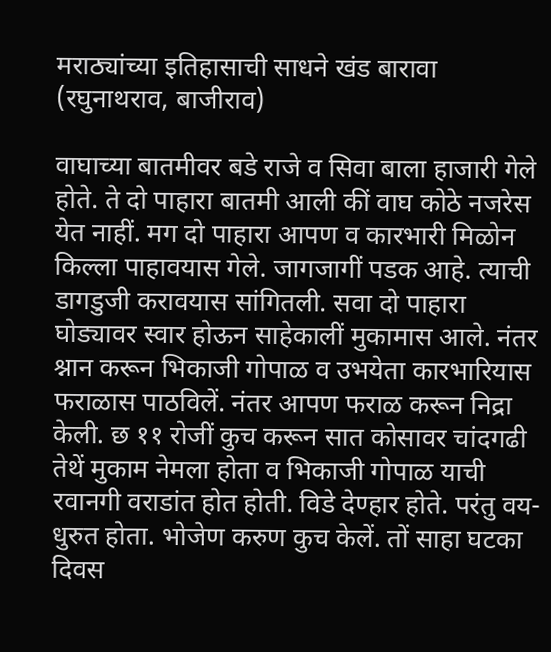मराठ्यांच्या इतिहासाची साधने खंड बारावा (रघुनाथराव, बाजीराव)

वाघाच्या बातमीवर बडे राजे व सिवा बाला हाजारी गेले होते. ते दो पाहारा बातमी आली कीं वाघ कोठे नजरेस येत नाहीं. मग दो पाहारा आपण व कारभारी मिळोन किल्ला पाहावयास गेले. जागजागीं पडक आहे. त्याची डागडुजी करावयास सांगितली. सवा दो पाहारा घोड्यावर स्वार होऊन साहेकालीं मुकामास आले. नंतर श्नान करून भिकाजी गोपाळ व उभयेता कारभारियास फराळास पाठविलें. नंतर आपण फराळ करून निद्रा केली. छ ११ रोजीं कुच करून सात कोसावर चांदगढी तेथें मुकाम नेमला होता व भिकाजी गोपाळ याची रवानगी वराडांत होत होती. विडे देण्हार होते. परंतु वय-धुरुत होता. भोजेण करुण कुच केलें. तों साहा घटका दिवस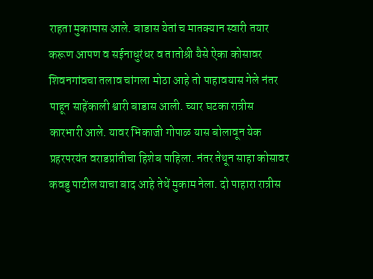राहता मुकामास आले. बाडास येतां च मातक्यान स्वारी तयार करूण आपण व सईनाधुरंधर व तातोश्री यैसे ऐका कोसावर शिवनगांवचा तलाव चांगला मोठा आहे तो पाहावयास गेले नंतर पाहून साहेंकाली श्वारी बाडास आली. च्यार घटका रात्रीस कारभारी आले. यावर भिकाजी गोपाळ यास बोलावून येक प्रहरपरयंत वराडप्रांतीचा हिशेब पाहिला. नंतर तेथून साहा कोसावर कवडु पाटील याचा बाद आहे तेथें मुकाम नेला. दो पाहारा रात्रीस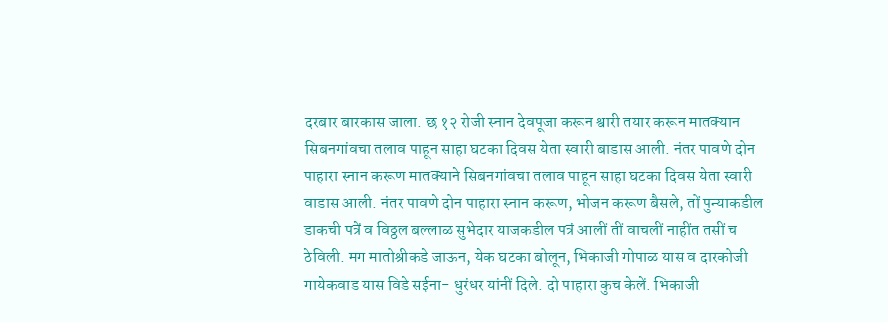दरबार बारकास जाला. छ १२ रोजी स्नान देवपूजा करून श्वारी तयार करून मातक्यान सिबनगांवचा तलाव पाहून साहा घटका दिवस येता स्वारी बाडास आली. नंतर पावणे दोन पाहारा स्नान करूण मातक्याने सिबनगांवचा तलाव पाहून साहा घटका दिवस येता स्वारी वाडास आली. नंतर पावणे दोन पाहारा स्नान करूण, भोजन करूण बैसले, तों पुन्याकडील डाकची पत्रें व विठ्ठल बल्लाळ सुभेदार याजकडील पत्रं आलीं तीं वाचलीं नाहींत तसीं च ठेविली. मग मातोश्रीकडे जाऊन, येक घटका बोलून, भिकाजी गोपाळ यास व दारकोजी गायेकवाड यास विडे सईना- धुरंधर यांनीं दिले. दो पाहारा कुच केलें. भिकाजी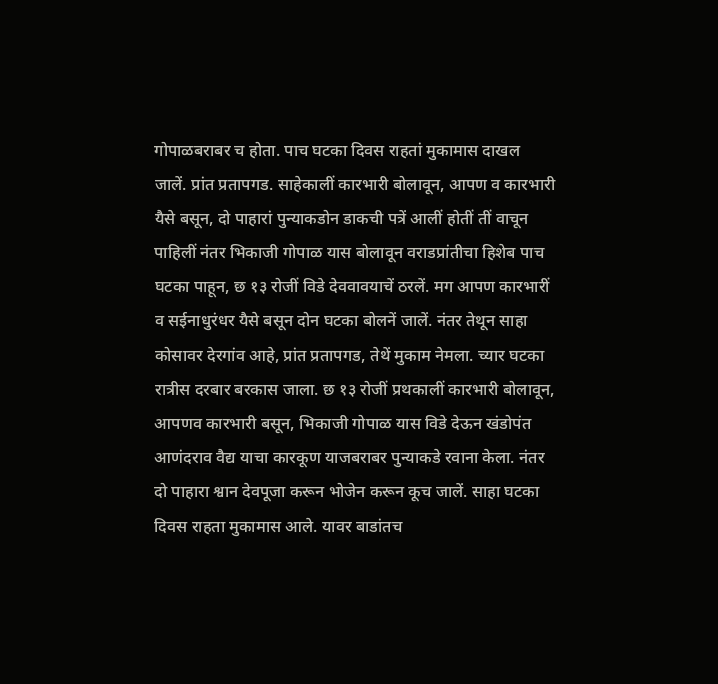गोपाळबराबर च होता. पाच घटका दिवस राहतां मुकामास दाखल जालें. प्रांत प्रतापगड. साहेकालीं कारभारी बोलावून, आपण व कारभारी यैसे बसून, दो पाहारां पुन्याकडोन डाकची पत्रें आलीं होतीं तीं वाचून पाहिलीं नंतर भिकाजी गोपाळ यास बोलावून वराडप्रांतीचा हिशेब पाच घटका पाहून, छ १३ रोजीं विडे देववावयाचें ठरलें. मग आपण कारभारीं व सईनाधुरंधर यैसे बसून दोन घटका बोलनें जालें. नंतर तेथून साहा कोसावर देरगांव आहे, प्रांत प्रतापगड, तेथें मुकाम नेमला. च्यार घटका रात्रीस दरबार बरकास जाला. छ १३ रोजीं प्रथकालीं कारभारी बोलावून, आपणव कारभारी बसून, भिकाजी गोपाळ यास विडे देऊन खंडोपंत आणंदराव वैद्य याचा कारकूण याजबराबर पुन्याकडे रवाना केला. नंतर दो पाहारा श्वान देवपूजा करून भोजेन करून कूच जालें. साहा घटका दिवस राहता मुकामास आले. यावर बाडांतच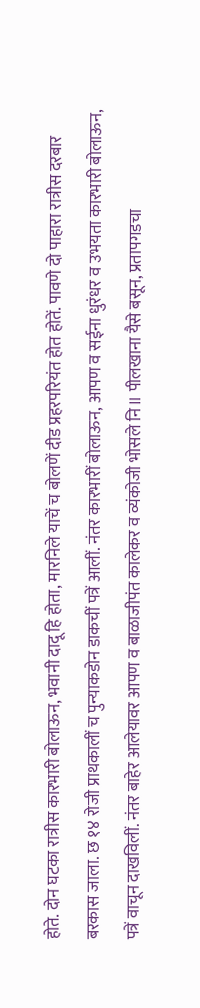होते. दोन घटका रात्रीस कारभारी बोलाऊन, भवानी दादू हि होता, मारनिले याचें च बोलणें दीड प्रहरपरियंत होत होतें. पावणे दो पाहारा रात्रीस दरबार बरकास जाला. छ १४ रोजी प्राथकालीं च पुन्याकडोन डाकचीं पत्रें आलीं. नंतर कारभारीं बोलाऊन, आपण व सईना धुरंधर व उभयता कारभारी बोलाऊन, पत्रें वाचून दाखविलीं. नंतर बाहेर आलेयावर आपण व बाळाजीपंत कालेकर व व्यंकोजी भोसले नि॥ पीलखाना यैसे बसून, प्रतापगडचा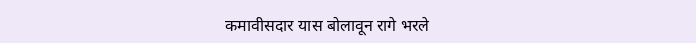कमावीसदार यास बोलावून रागे भरले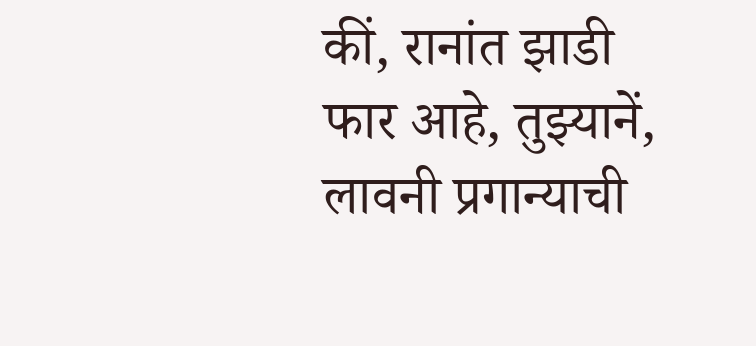कीं, रानांत झाडी फार आहे, तुझ्यानें, लावनी प्रगान्याची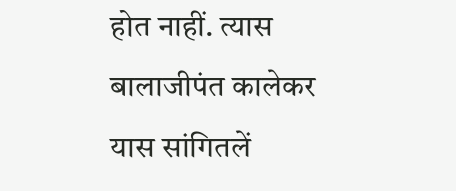होत नाहीं. त्यास बालाजीपंत कालेकर यास सांगितलें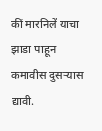कीं मारनिलें याचा झाडा पाहून कमावीस दुसऱ्यास द्यावी.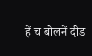हें च बोलनें दीड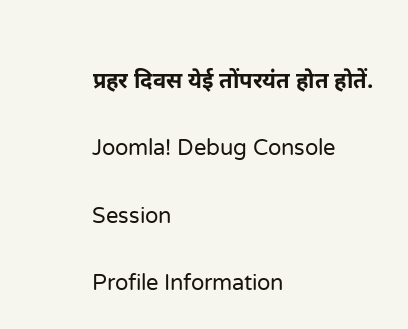प्रहर दिवस येई तोंपरयंत होत होतें.

Joomla! Debug Console

Session

Profile Information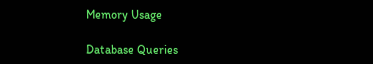Memory Usage

Database Queries